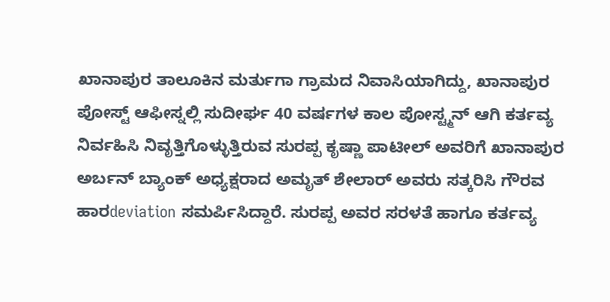ಖಾನಾಪುರ ತಾಲೂಕಿನ ಮರ್ತುಗಾ ಗ್ರಾಮದ ನಿವಾಸಿಯಾಗಿದ್ದು, ಖಾನಾಪುರ ಪೋಸ್ಟ್ ಆಫೀಸ್ನಲ್ಲಿ ಸುದೀರ್ಘ 40 ವರ್ಷಗಳ ಕಾಲ ಪೋಸ್ಟ್ಮನ್ ಆಗಿ ಕರ್ತವ್ಯ ನಿರ್ವಹಿಸಿ ನಿವೃತ್ತಿಗೊಳ್ಳುತ್ತಿರುವ ಸುರಪ್ಪ ಕೃಷ್ಣಾ ಪಾಟೀಲ್ ಅವರಿಗೆ ಖಾನಾಪುರ ಅರ್ಬನ್ ಬ್ಯಾಂಕ್ ಅಧ್ಯಕ್ಷರಾದ ಅಮೃತ್ ಶೇಲಾರ್ ಅವರು ಸತ್ಕರಿಸಿ ಗೌರವ ಹಾರdeviation ಸಮರ್ಪಿಸಿದ್ದಾರೆ. ಸುರಪ್ಪ ಅವರ ಸರಳತೆ ಹಾಗೂ ಕರ್ತವ್ಯ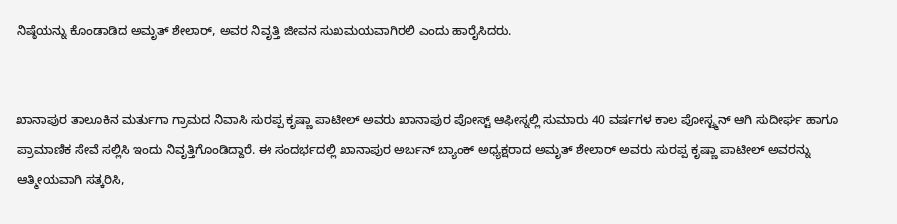ನಿಷ್ಠೆಯನ್ನು ಕೊಂಡಾಡಿದ ಅಮೃತ್ ಶೇಲಾರ್, ಅವರ ನಿವೃತ್ತಿ ಜೀವನ ಸುಖಮಯವಾಗಿರಲಿ ಎಂದು ಹಾರೈಸಿದರು.


ಖಾನಾಪುರ ತಾಲೂಕಿನ ಮರ್ತುಗಾ ಗ್ರಾಮದ ನಿವಾಸಿ ಸುರಪ್ಪ ಕೃಷ್ಣಾ ಪಾಟೀಲ್ ಅವರು ಖಾನಾಪುರ ಪೋಸ್ಟ್ ಆಫೀಸ್ನಲ್ಲಿ ಸುಮಾರು 40 ವರ್ಷಗಳ ಕಾಲ ಪೋಸ್ಟ್ಮನ್ ಆಗಿ ಸುದೀರ್ಘ ಹಾಗೂ ಪ್ರಾಮಾಣಿಕ ಸೇವೆ ಸಲ್ಲಿಸಿ ಇಂದು ನಿವೃತ್ತಿಗೊಂಡಿದ್ದಾರೆ. ಈ ಸಂದರ್ಭದಲ್ಲಿ ಖಾನಾಪುರ ಅರ್ಬನ್ ಬ್ಯಾಂಕ್ ಅಧ್ಯಕ್ಷರಾದ ಅಮೃತ್ ಶೇಲಾರ್ ಅವರು ಸುರಪ್ಪ ಕೃಷ್ಣಾ ಪಾಟೀಲ್ ಅವರನ್ನು ಆತ್ಮೀಯವಾಗಿ ಸತ್ಕರಿಸಿ,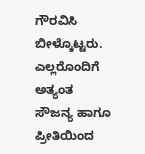ಗೌರವಿಸಿ ಬೀಳ್ಕೊಟ್ಟರು. ಎಲ್ಲರೊಂದಿಗೆ ಅತ್ಯಂತ ಸೌಜನ್ಯ ಹಾಗೂ ಪ್ರೀತಿಯಿಂದ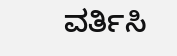ವರ್ತಿಸಿ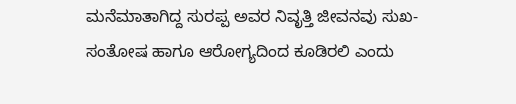ಮನೆಮಾತಾಗಿದ್ದ ಸುರಪ್ಪ ಅವರ ನಿವೃತ್ತಿ ಜೀವನವು ಸುಖ-ಸಂತೋಷ ಹಾಗೂ ಆರೋಗ್ಯದಿಂದ ಕೂಡಿರಲಿ ಎಂದು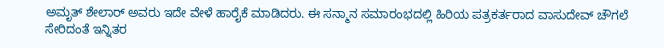ಅಮೃತ್ ಶೇಲಾರ್ ಅವರು ಇದೇ ವೇಳೆ ಹಾರೈಕೆ ಮಾಡಿದರು. ಈ ಸನ್ಮಾನ ಸಮಾರಂಭದಲ್ಲಿ ಹಿರಿಯ ಪತ್ರಕರ್ತರಾದ ವಾಸುದೇವ್ ಚೌಗಲೆ ಸೇರಿದಂತೆ ಇನ್ನಿತರ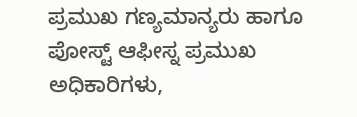ಪ್ರಮುಖ ಗಣ್ಯಮಾನ್ಯರು ಹಾಗೂ ಪೋಸ್ಟ್ ಆಫೀಸ್ನ ಪ್ರಮುಖ ಅಧಿಕಾರಿಗಳು,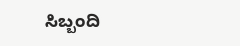ಸಿಬ್ಬಂದಿ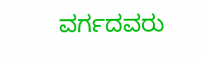ವರ್ಗದವರು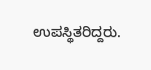ಉಪಸ್ಥಿತರಿದ್ದರು.